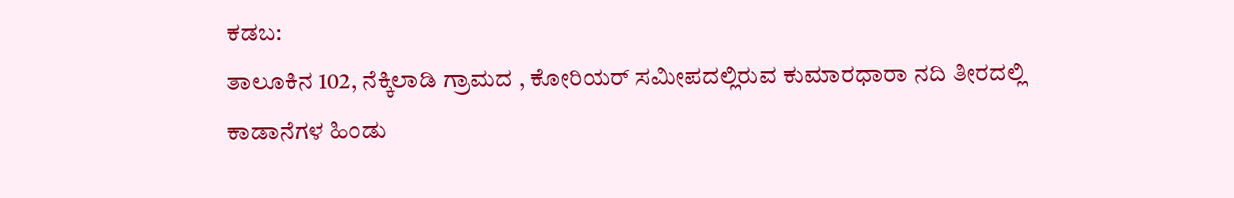ಕಡಬ:
ತಾಲೂಕಿನ 102, ನೆಕ್ಕಿಲಾಡಿ ಗ್ರಾಮದ , ಕೋರಿಯರ್ ಸಮೀಪದಲ್ಲಿರುವ ಕುಮಾರಧಾರಾ ನದಿ ತೀರದಲ್ಲಿ ಕಾಡಾನೆಗಳ ಹಿಂಡು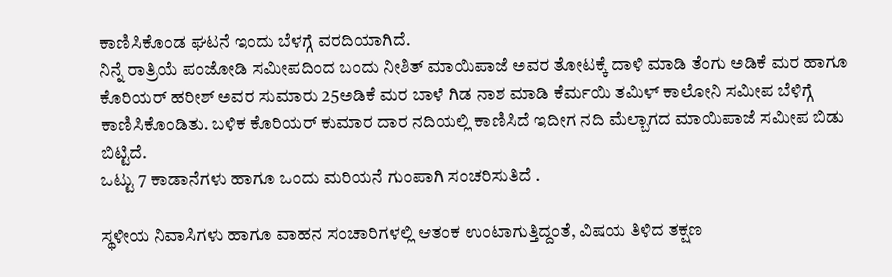ಕಾಣಿಸಿಕೊಂಡ ಘಟನೆ ಇಂದು ಬೆಳಗ್ಗೆ ವರದಿಯಾಗಿದೆ.
ನಿನ್ನೆ ರಾತ್ರಿಯೆ ಪಂಜೋಡಿ ಸಮೀಪದಿಂದ ಬಂದು ನೀಶಿತ್ ಮಾಯಿಪಾಜೆ ಅವರ ತೋಟಕ್ಕೆ ದಾಳಿ ಮಾಡಿ ತೆಂಗು ಅಡಿಕೆ ಮರ ಹಾಗೂ ಕೊರಿಯರ್ ಹರೀಶ್ ಅವರ ಸುಮಾರು 25ಅಡಿಕೆ ಮರ ಬಾಳೆ ಗಿಡ ನಾಶ ಮಾಡಿ ಕೆರ್ಮಯಿ ತಮಿಳ್ ಕಾಲೋನಿ ಸಮೀಪ ಬೆಳಿಗ್ಗೆ ಕಾಣಿಸಿಕೊಂಡಿತು. ಬಳಿಕ ಕೊರಿಯರ್ ಕುಮಾರ ದಾರ ನದಿಯಲ್ಲಿ ಕಾಣಿಸಿದೆ ಇದೀಗ ನದಿ ಮೆಲ್ಬಾಗದ ಮಾಯಿಪಾಜೆ ಸಮೀಪ ಬಿಡು ಬಿಟ್ಟಿದೆ.
ಒಟ್ಟು 7 ಕಾಡಾನೆಗಳು ಹಾಗೂ ಒಂದು ಮರಿಯನೆ ಗುಂಪಾಗಿ ಸಂಚರಿಸುತಿದೆ .

ಸ್ಥಳೀಯ ನಿವಾಸಿಗಳು ಹಾಗೂ ವಾಹನ ಸಂಚಾರಿಗಳಲ್ಲಿ ಆತಂಕ ಉಂಟಾಗುತ್ತಿದ್ದಂತೆ, ವಿಷಯ ತಿಳಿದ ತಕ್ಷಣ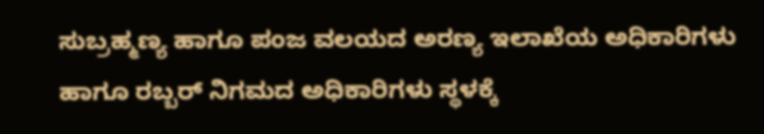ಸುಬ್ರಹ್ಮಣ್ಯ ಹಾಗೂ ಪಂಜ ವಲಯದ ಅರಣ್ಯ ಇಲಾಖೆಯ ಅಧಿಕಾರಿಗಳು ಹಾಗೂ ರಬ್ಬರ್ ನಿಗಮದ ಅಧಿಕಾರಿಗಳು ಸ್ಥಳಕ್ಕೆ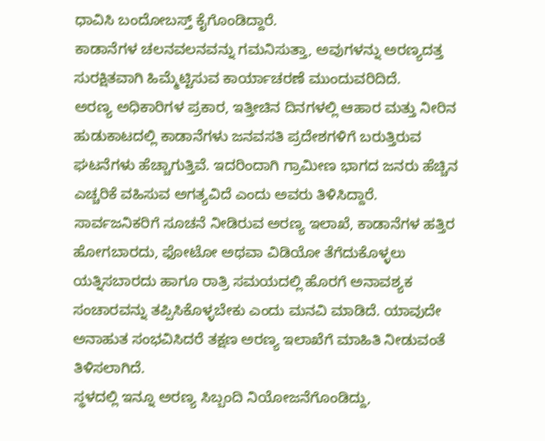ಧಾವಿಸಿ ಬಂದೋಬಸ್ತ್ ಕೈಗೊಂಡಿದ್ದಾರೆ.
ಕಾಡಾನೆಗಳ ಚಲನವಲನವನ್ನು ಗಮನಿಸುತ್ತಾ, ಅವುಗಳನ್ನು ಅರಣ್ಯದತ್ತ ಸುರಕ್ಷಿತವಾಗಿ ಹಿಮ್ಮೆಟ್ಟಿಸುವ ಕಾರ್ಯಾಚರಣೆ ಮುಂದುವರಿದಿದೆ.
ಅರಣ್ಯ ಅಧಿಕಾರಿಗಳ ಪ್ರಕಾರ, ಇತ್ತೀಚಿನ ದಿನಗಳಲ್ಲಿ ಆಹಾರ ಮತ್ತು ನೀರಿನ ಹುಡುಕಾಟದಲ್ಲಿ ಕಾಡಾನೆಗಳು ಜನವಸತಿ ಪ್ರದೇಶಗಳಿಗೆ ಬರುತ್ತಿರುವ ಘಟನೆಗಳು ಹೆಚ್ಚಾಗುತ್ತಿವೆ. ಇದರಿಂದಾಗಿ ಗ್ರಾಮೀಣ ಭಾಗದ ಜನರು ಹೆಚ್ಚಿನ ಎಚ್ಚರಿಕೆ ವಹಿಸುವ ಅಗತ್ಯವಿದೆ ಎಂದು ಅವರು ತಿಳಿಸಿದ್ದಾರೆ.
ಸಾರ್ವಜನಿಕರಿಗೆ ಸೂಚನೆ ನೀಡಿರುವ ಅರಣ್ಯ ಇಲಾಖೆ, ಕಾಡಾನೆಗಳ ಹತ್ತಿರ ಹೋಗಬಾರದು, ಫೋಟೋ ಅಥವಾ ವಿಡಿಯೋ ತೆಗೆದುಕೊಳ್ಳಲು ಯತ್ನಿಸಬಾರದು ಹಾಗೂ ರಾತ್ರಿ ಸಮಯದಲ್ಲಿ ಹೊರಗೆ ಅನಾವಶ್ಯಕ ಸಂಚಾರವನ್ನು ತಪ್ಪಿಸಿಕೊಳ್ಳಬೇಕು ಎಂದು ಮನವಿ ಮಾಡಿದೆ. ಯಾವುದೇ ಅನಾಹುತ ಸಂಭವಿಸಿದರೆ ತಕ್ಷಣ ಅರಣ್ಯ ಇಲಾಖೆಗೆ ಮಾಹಿತಿ ನೀಡುವಂತೆ ತಿಳಿಸಲಾಗಿದೆ.
ಸ್ಥಳದಲ್ಲಿ ಇನ್ನೂ ಅರಣ್ಯ ಸಿಬ್ಬಂದಿ ನಿಯೋಜನೆಗೊಂಡಿದ್ದು,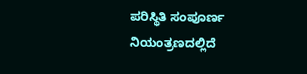ಪರಿಸ್ಥಿತಿ ಸಂಪೂರ್ಣ ನಿಯಂತ್ರಣದಲ್ಲಿದೆ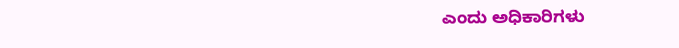ಎಂದು ಅಧಿಕಾರಿಗಳು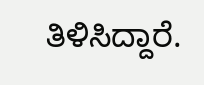ತಿಳಿಸಿದ್ದಾರೆ.